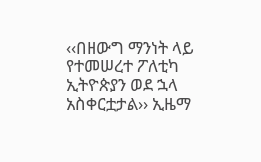‹‹በዘውግ ማንነት ላይ የተመሠረተ ፖለቲካ ኢትዮጵያን ወደ ኋላ አስቀርቷታል›› ኢዜማ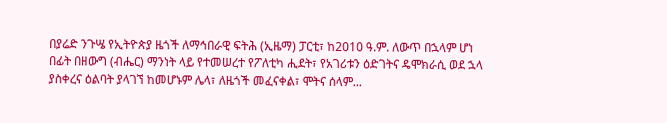በያሬድ ንጉሤ የኢትዮጵያ ዜጎች ለማኅበራዊ ፍትሕ (ኢዜማ) ፓርቲ፣ ከ2010 ዓ.ም. ለውጥ በኋላም ሆነ በፊት በዘውግ (ብሔር) ማንነት ላይ የተመሠረተ የፖለቲካ ሒደት፣ የአገሪቱን ዕድገትና ዴሞክራሲ ወደ ኋላ ያስቀረና ዕልባት ያላገኘ ከመሆኑም ሌላ፣ ለዜጎች መፈናቀል፣ ሞትና ሰላም...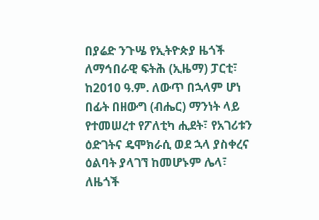በያሬድ ንጉሤ የኢትዮጵያ ዜጎች ለማኅበራዊ ፍትሕ (ኢዜማ) ፓርቲ፣ ከ2010 ዓ.ም. ለውጥ በኋላም ሆነ በፊት በዘውግ (ብሔር) ማንነት ላይ የተመሠረተ የፖለቲካ ሒደት፣ የአገሪቱን ዕድገትና ዴሞክራሲ ወደ ኋላ ያስቀረና ዕልባት ያላገኘ ከመሆኑም ሌላ፣ ለዜጎች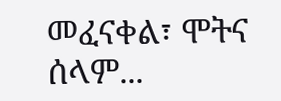መፈናቀል፣ ሞትና ሰላም...